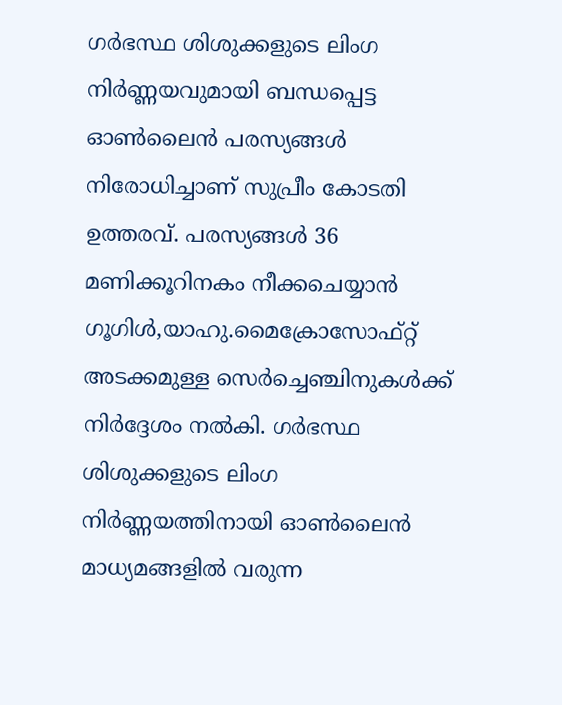ഗര്‍ഭസ്ഥ ശിശുക്കളുടെ ലിംഗ നിര്‍ണ്ണയവുമായി ബന്ധപ്പെട്ട ഓണ്‍ലൈന്‍ പരസ്യങ്ങള്‍ നിരോധിച്ചാണ് സുപ്രീം കോടതി ഉത്തരവ്. പരസ്യങ്ങള്‍ 36 മണിക്കൂറിനകം നീക്കചെയ്യാന്‍ ഗൂഗിള്‍,യാഹു.മൈക്രോസോഫ്റ്റ് അടക്കമുള്ള സെര്‍ച്ചെഞ്ചിനുകള്‍ക്ക് നിര്‍ദ്ദേശം നല്‍കി. ഗര്‍ഭസ്ഥ ശിശുക്കളുടെ ലിംഗ നിര്‍ണ്ണയത്തിനായി ഓണ്‍ലൈന്‍ മാധ്യമങ്ങളില്‍ വരുന്ന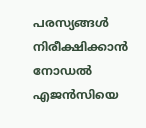പരസ്യങ്ങള്‍ നിരീക്ഷിക്കാന്‍ നോഡല്‍ എജന്‍സിയെ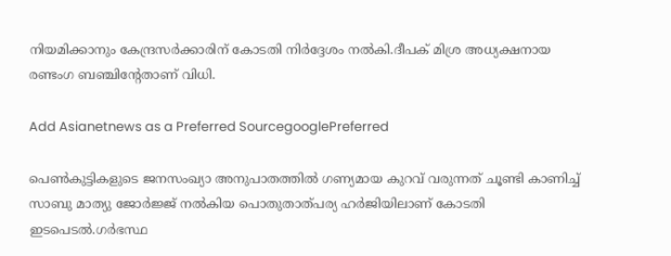നിയമിക്കാനും കേന്ദ്രസര്‍ക്കാരിന് കോടതി നിര്‍ദ്ദേശം നല്‍കി.ദീപക് മിശ്ര അധ്യക്ഷനായ രണ്ടംഗ ബഞ്ചിന്റേതാണ് വിധി.

Add Asianetnews as a Preferred SourcegooglePreferred

പെണ്‍കുട്ടികളുടെ ജനസംഖ്യാ അനുപാതത്തില്‍ ഗണ്യമായ കുറവ് വരുന്നത് ചൂണ്ടി കാണിച്ച് സാബു മാത്യു ജോര്‍ജ്ജ് നല്‍കിയ പൊതുതാത്പര്യ ഹര്‍ജിയിലാണ് കോടതി ഇടപെടല്‍.ഗര്‍ഭസ്ഥ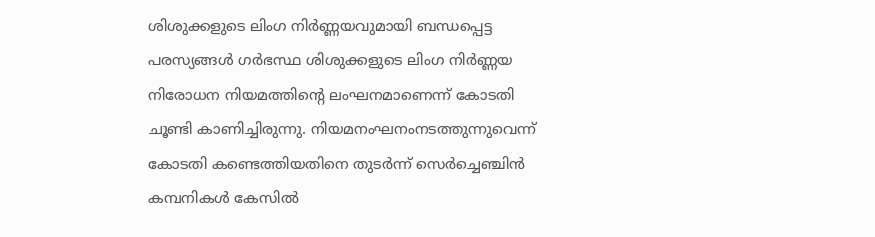ശിശുക്കളുടെ ലിംഗ നിര്‍ണ്ണയവുമായി ബന്ധപ്പെട്ട പരസ്യങ്ങള്‍ ഗര്‍ഭസ്ഥ ശിശുക്കളുടെ ലിംഗ നിര്‍ണ്ണയ നിരോധന നിയമത്തിന്റെ ലംഘനമാണെന്ന് കോടതി ചൂണ്ടി കാണിച്ചിരുന്നു. നിയമനംഘനംനടത്തുന്നുവെന്ന് കോടതി കണ്ടെത്തിയതിനെ തുടര്‍ന്ന് സെര്‍ച്ചെഞ്ചിന്‍ കമ്പനികള്‍ കേസില്‍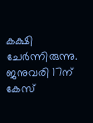കക്ഷി ചേര്‍ന്നിരുന്നു. ജനുവരി 17ന് കേസ്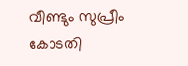വീണ്ടും സുപ്രീം കോടതി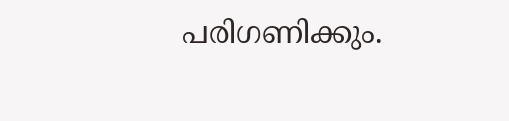പരിഗണിക്കും.